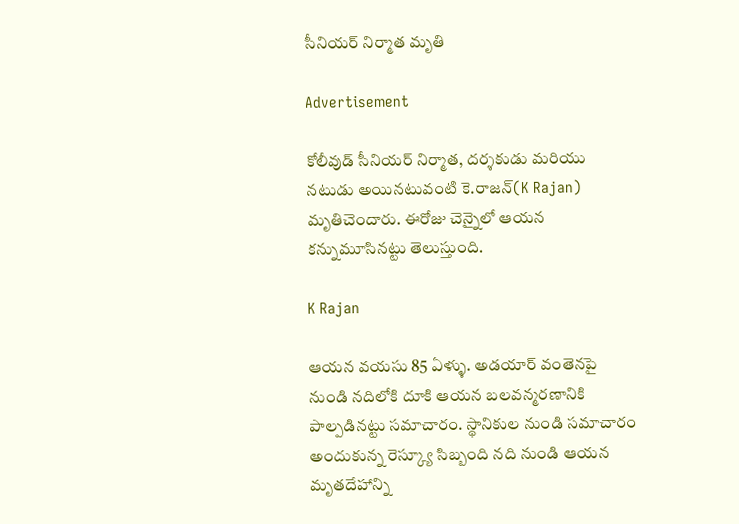సీనియర్ నిర్మాత మృతి

Advertisement

కోలీవుడ్ సీనియర్ నిర్మాత, దర్శకుడు మరియు నటుడు అయినటువంటి కె.రాజన్(K Rajan) మృతిచెందారు. ఈరోజు చెన్నైలో ఆయన కన్నుమూసినట్టు తెలుస్తుంది.

K Rajan

ఆయన వయసు 85 ఏళ్ళు. అడయార్ వంతెనపై నుండి నదిలోకి దూకి ఆయన బలవన్మరణానికి పాల్పడినట్టు సమాచారం. స్థానికుల నుండి సమాచారం అందుకున్న రెస్క్యూ సిబ్బంది నది నుండి ఆయన మృతదేహాన్ని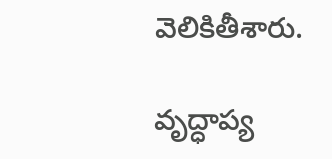వెలికితీశారు.

వృద్ధాప్య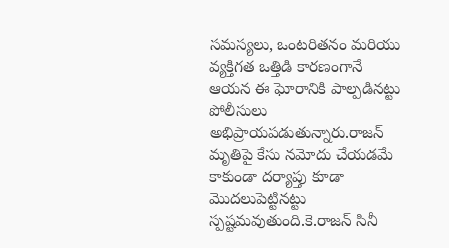సమస్యలు, ఒంటరితనం మరియు వ్యక్తిగత ఒత్తిడి కారణంగానే ఆయన ఈ ఘోరానికి పాల్పడినట్టు పోలీసులు అభిప్రాయపడుతున్నారు.రాజన్ మృతిపై కేసు నమోదు చేయడమే కాకుండా దర్యాప్తు కూడా మొదలుపెట్టినట్టు స్పష్టమవుతుంది.కె.రాజన్ సినీ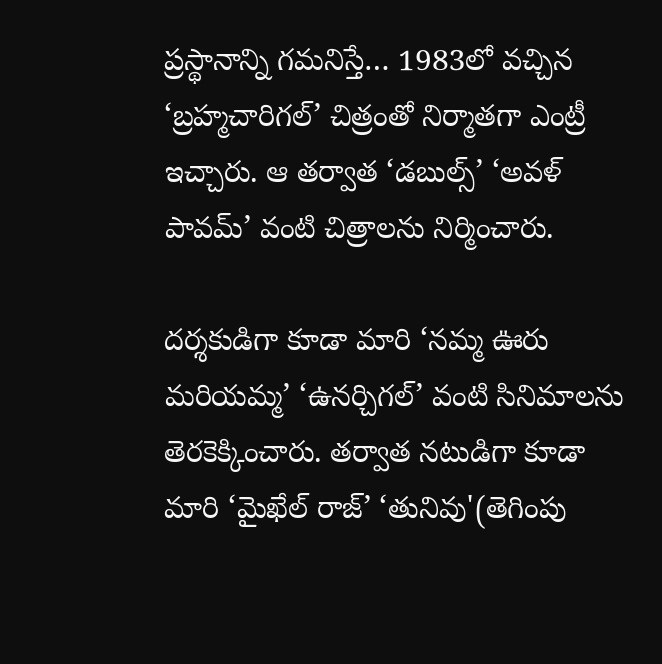ప్రస్థానాన్ని గమనిస్తే… 1983లో వచ్చిన ‘బ్రహ్మచారిగల్’ చిత్రంతో నిర్మాతగా ఎంట్రీ ఇచ్చారు. ఆ తర్వాత ‘డబుల్స్’ ‘అవళ్ పావమ్’ వంటి చిత్రాలను నిర్మించారు.

దర్శకుడిగా కూడా మారి ‘నమ్మ ఊరు మరియమ్మ’ ‘ఉనర్చిగల్’ వంటి సినిమాలను తెరకెక్కించారు. తర్వాత నటుడిగా కూడా మారి ‘మైఖేల్ రాజ్’ ‘తునివు'(తెగింపు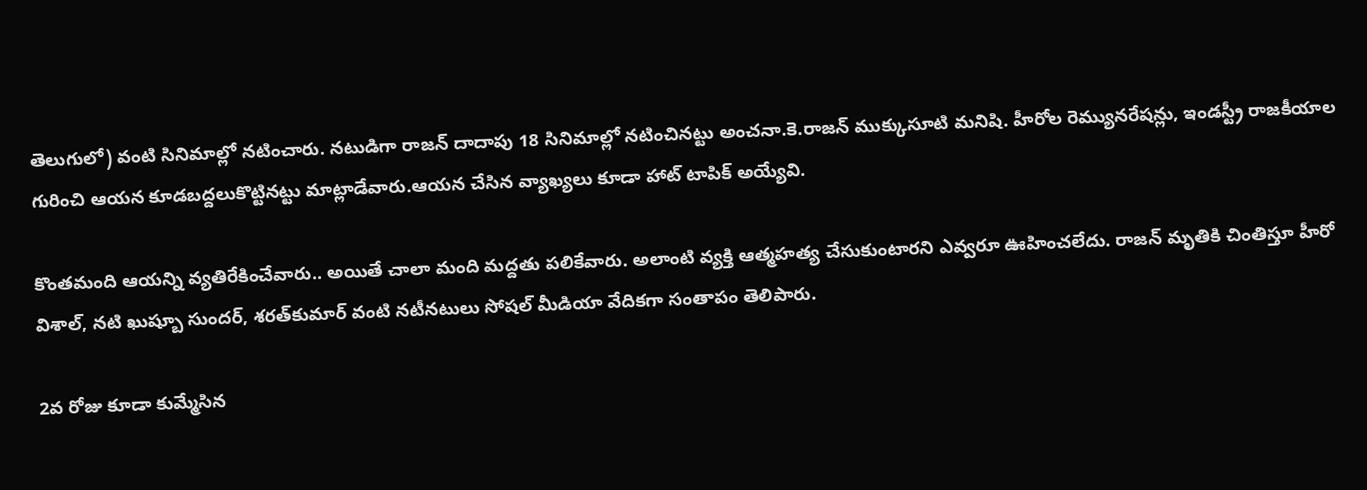తెలుగులో) వంటి సినిమాల్లో నటించారు. నటుడిగా రాజన్ దాదాపు 18 సినిమాల్లో నటించినట్టు అంచనా.కె.రాజన్‌ ముక్కుసూటి మనిషి. హీరోల రెమ్యునరేషన్లు, ఇండస్ట్రీ రాజకీయాల గురించి ఆయన కూడబద్దలుకొట్టినట్టు మాట్లాడేవారు.ఆయన చేసిన వ్యాఖ్యలు కూడా హాట్ టాపిక్ అయ్యేవి.

కొంతమంది ఆయన్ని వ్యతిరేకించేవారు.. అయితే చాలా మంది మద్దతు పలికేవారు. అలాంటి వ్యక్తి ఆత్మహత్య చేసుకుంటారని ఎవ్వరూ ఊహించలేదు. రాజన్ మృతికి చింతిస్తూ హీరో విశాల్, నటి ఖుష్బూ సుందర్, శరత్‌కుమార్ వంటి నటీనటులు సోషల్ మీడియా వేదికగా సంతాపం తెలిపారు.

2వ రోజు కూడా కుమ్మేసిన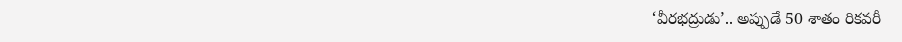‘వీరభద్రుడు’.. అప్పుడే 50 శాతం రికవరీ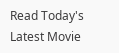Read Today's Latest Movie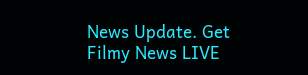News Update. Get Filmy News LIVE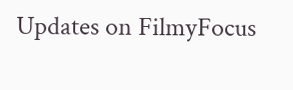Updates on FilmyFocus